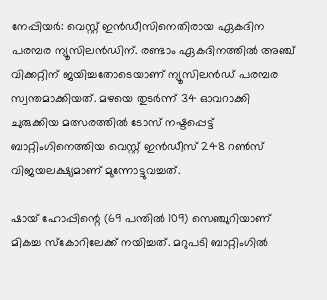നേപ്പിയര്‍: വെസ്റ്റ് ഇന്‍ഡീസിനെതിരായ ഏകദിന പരമ്പര ന്യൂസിലന്‍ഡിന്. രണ്ടാം ഏകദിനത്തില്‍ അഞ്ച് വിക്കറ്റിന് ജയിച്ചതോടെയാണ് ന്യൂസിലന്‍ഡ് പരമ്പര സ്വന്തമാക്കിയത്. മഴയെ തുടര്‍ന്ന് 34 ഓവറാക്കി ചുരുക്കിയ മത്സരത്തില്‍ ടോസ് നഷ്ടപ്പെട്ട് ബാറ്റിംഗിനെത്തിയ വെസ്റ്റ് ഇന്‍ഡീസ് 248 റണ്‍സ് വിജയലക്ഷ്യമാണ് മുന്നോട്ടുവച്ചത്.

ഷായ് ഹോപ്പിന്റെ (69 പന്തില്‍ 109) സെഞ്ചുറിയാണ് മികച്ച സ്‌കോറിലേക്ക് നയിച്ചത്. മറുപടി ബാറ്റിംഗില്‍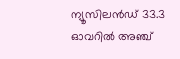ന്യൂസിലന്‍ഡ് 33.3 ഓവറില്‍ അഞ്ച്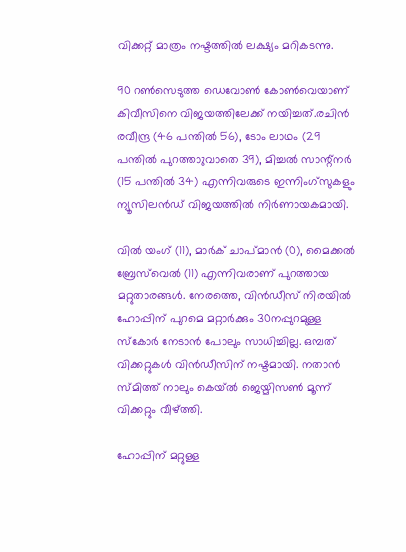വിക്കറ്റ് മാത്രം നഷ്ടത്തില്‍ ലക്ഷ്യം മറികടന്നു.

90 റണ്‍സെടുത്ത ഡെവോണ്‍ കോണ്‍വെയാണ് കിവീസിനെ വിജയത്തിലേക്ക് നയിച്ചത്.രചിന്‍ രവീന്ദ്ര (46 പന്തില്‍ 56), ടോം ലാഥം (29 പന്തില്‍ പുറത്താുവാതെ 39), മിച്ചല്‍ സാന്റ്‌നര്‍ (15 പന്തില്‍ 34) എന്നിവരുടെ ഇന്നിംഗ്‌സുകളും ന്യൂസിലന്‍ഡ് വിജയത്തില്‍ നിര്‍ണായകമായി.

വില്‍ യംഗ് (11), മാര്‍ക് ചാപ്മാന്‍ (0), മൈക്കല്‍ ബ്രേസ്‌വെല്‍ (11) എന്നിവരാണ് പുറത്തായ മറ്റുതാരങ്ങള്‍. നേരത്തെ, വിന്‍ഡീസ് നിരയില്‍ ഹോപ്പിന് പുറമെ മറ്റാര്‍ക്കും 30നപ്പുറമുള്ള സ്‌കോര്‍ നേടാന്‍ പോലും സാധിച്ചില്ല. ഒമ്പത് വിക്കറ്റുകള്‍ വിന്‍ഡീസിന് നഷ്ടമായി. നതാന്‍ സ്മിത്ത് നാലും കെയ്ല്‍ ജെയ്മിസണ്‍ മൂന്ന് വിക്കറ്റും വീഴ്ത്തി.

ഹോപ്പിന് മറ്റുള്ള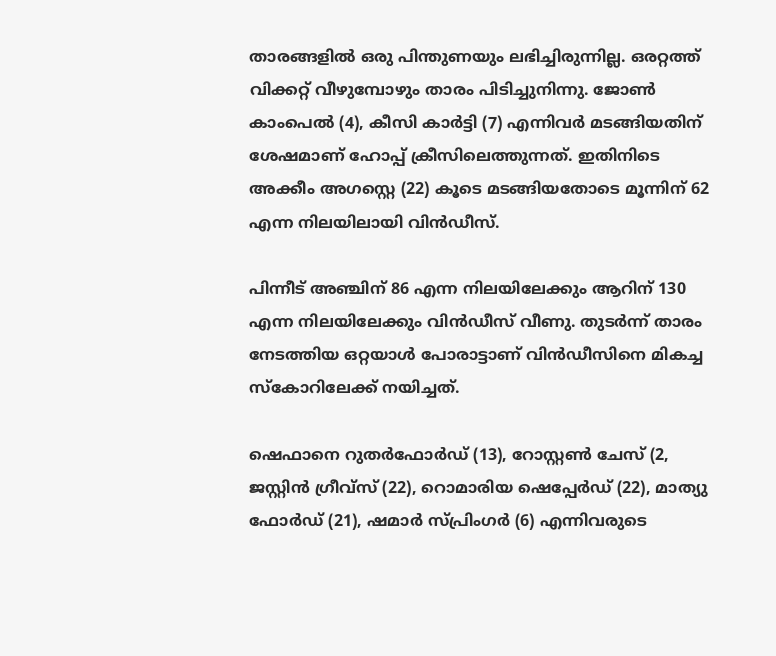താരങ്ങളില്‍ ഒരു പിന്തുണയും ലഭിച്ചിരുന്നില്ല. ഒരറ്റത്ത് വിക്കറ്റ് വീഴുമ്പോഴും താരം പിടിച്ചുനിന്നു. ജോണ്‍ കാംപെല്‍ (4), കീസി കാര്‍ട്ടി (7) എന്നിവര്‍ മടങ്ങിയതിന് ശേഷമാണ് ഹോപ്പ് ക്രീസിലെത്തുന്നത്. ഇതിനിടെ അക്കീം അഗസ്റ്റെ (22) കൂടെ മടങ്ങിയതോടെ മൂന്നിന് 62 എന്ന നിലയിലായി വിന്‍ഡീസ്.

പിന്നീട് അഞ്ചിന് 86 എന്ന നിലയിലേക്കും ആറിന് 130 എന്ന നിലയിലേക്കും വിന്‍ഡീസ് വീണു. തുടര്‍ന്ന് താരം നേടത്തിയ ഒറ്റയാള്‍ പോരാട്ടാണ് വിന്‍ഡീസിനെ മികച്ച സ്‌കോറിലേക്ക് നയിച്ചത്.

ഷെഫാനെ റുതര്‍ഫോര്‍ഡ് (13), റോസ്റ്റണ്‍ ചേസ് (2, ജസ്റ്റിന്‍ ഗ്രീവ്‌സ് (22), റൊമാരിയ ഷെപ്പേര്‍ഡ് (22), മാത്യു ഫോര്‍ഡ് (21), ഷമാര്‍ സ്പ്രിംഗര്‍ (6) എന്നിവരുടെ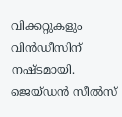വിക്കറ്റുകളും വിന്‍ഡീസിന് നഷ്ടമായി. ജെയ്ഡന്‍ സീല്‍സ്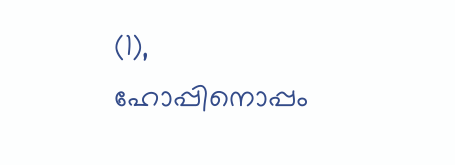(1), ഹോപ്പിനൊപ്പം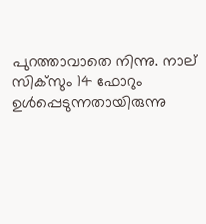പുറത്താവാതെ നിന്നു. നാല് സിക്‌സും 14 ഫോറും ഉള്‍പ്പെടുന്നതായിരുന്നു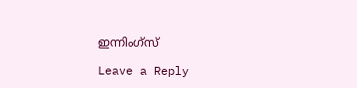ഇന്നിംഗ്‌സ്

Leave a Reply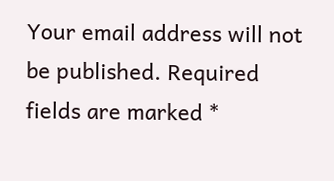Your email address will not be published. Required fields are marked *